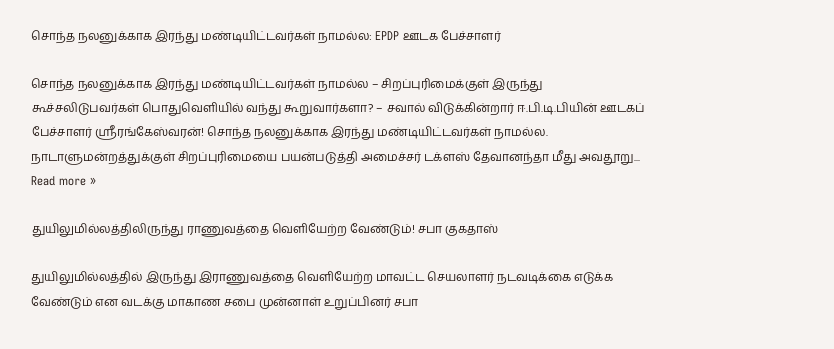சொந்த நலனுக்காக இரந்து மண்டியிட்டவர்கள் நாமல்ல: EPDP ஊடக பேச்சாளர்

சொந்த நலனுக்காக இரந்து மண்டியிட்டவர்கள் நாமல்ல – சிறப்புரிமைக்குள் இருந்து கூச்சலிடுபவர்கள் பொதுவெளியில் வந்து கூறுவார்களா? – சவால் விடுக்கின்றார் ஈ.பி.டி.பியின் ஊடகப் பேச்சாளர் ஶ்ரீரங்கேஸ்வரன்! சொந்த நலனுக்காக இரந்து மண்டியிட்டவர்கள் நாமல்ல. நாடாளுமன்றத்துக்குள் சிறப்புரிமையை பயன்படுத்தி அமைச்சர் டக்ளஸ் தேவானந்தா மீது அவதூறு... Read more »

துயிலுமில்லத்திலிருந்து ராணுவத்தை வெளியேற்ற வேண்டும்! சபா குகதாஸ்

துயிலுமில்லத்தில் இருந்து இராணுவத்தை வெளியேற்ற மாவட்ட செயலாளர் நடவடிக்கை எடுக்க வேண்டும் என வடக்கு மாகாண சபை முன்னாள் உறுப்பினர் சபா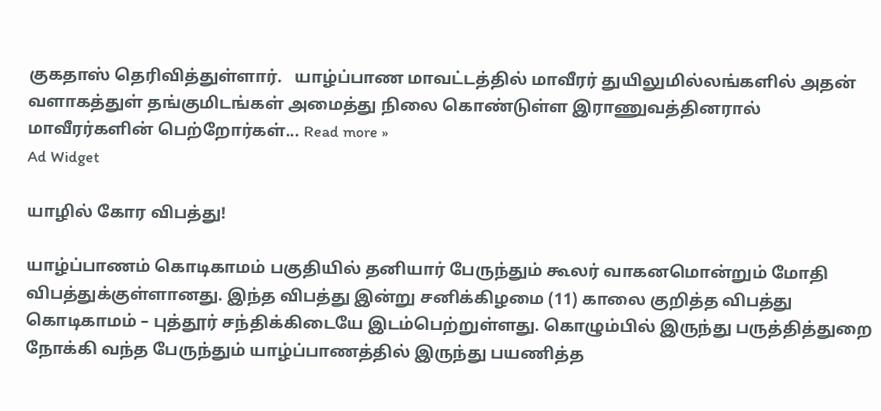குகதாஸ் தெரிவித்துள்ளார்.   யாழ்ப்பாண மாவட்டத்தில் மாவீரர் துயிலுமில்லங்களில் அதன் வளாகத்துள் தங்குமிடங்கள் அமைத்து நிலை கொண்டுள்ள இராணுவத்தினரால் மாவீரர்களின் பெற்றோர்கள்... Read more »
Ad Widget

யாழில் கோர விபத்து!

யாழ்ப்பாணம் கொடிகாமம் பகுதியில் தனியார் பேருந்தும் கூலர் வாகனமொன்றும் மோதி விபத்துக்குள்ளானது. இந்த விபத்து இன்று சனிக்கிழமை (11) காலை குறித்த விபத்து கொடிகாமம் – புத்தூர் சந்திக்கிடையே இடம்பெற்றுள்ளது. கொழும்பில் இருந்து பருத்தித்துறை நோக்கி வந்த பேருந்தும் யாழ்ப்பாணத்தில் இருந்து பயணித்த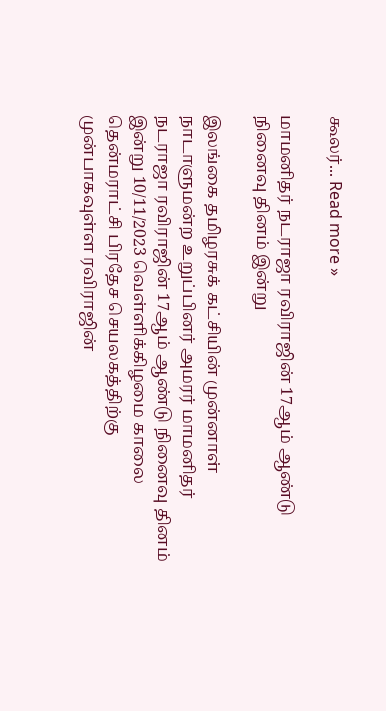கூலர்... Read more »

மாமனிதர் நடராஜா ரவிராஜின் 17ஆம் ஆண்டு நினைவு தினம் இன்று

இலங்கை தமிழரசுக் கட்சியின் முன்னாள் நாடாளுமன்ற உறுப்பினர் அமரர் மாமனிதர் நடராஜா ரவிராஜின் 17ஆம் ஆண்டு நினைவு தினம் இன்று 10/11/2023 வெள்ளிக்கிழமை காலை தென்மராட்சி பிரதேச செயலகத்திற்கு முன்பாகவுள்ள ரவிராஜின்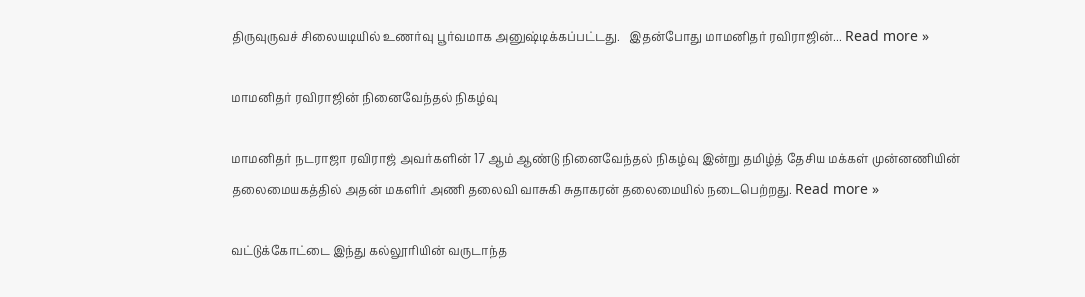திருவுருவச் சிலையடியில் உணர்வு பூர்வமாக அனுஷ்டிக்கப்பட்டது.   இதன்போது மாமனிதர் ரவிராஜின்... Read more »

மாமனிதர் ரவிராஜின் நினைவேந்தல் நிகழ்வு

மாமனிதர் நடராஜா ரவிராஜ் அவர்களின் 17 ஆம் ஆண்டு நினைவேந்தல் நிகழ்வு இன்று தமிழ்த் தேசிய மக்கள் முன்னணியின் தலைமையகத்தில் அதன் மகளிர் அணி தலைவி வாசுகி சுதாகரன் தலைமையில் நடைபெற்றது. Read more »

வட்டுக்கோட்டை இந்து கல்லூரியின் வருடாந்த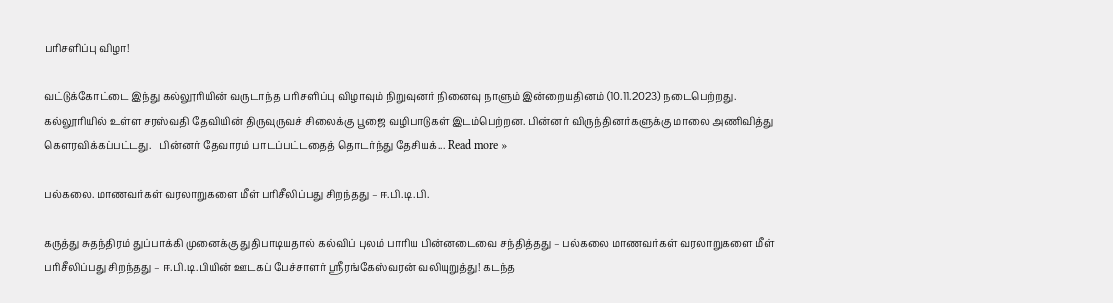பரிசளிப்பு விழா!

வட்டுக்கோட்டை இந்து கல்லூரியின் வருடாந்த பரிசளிப்பு விழாவும் நிறுவுனர் நினைவு நாளும் இன்றையதினம் (10.11.2023) நடைபெற்றது. கல்லூரியில் உள்ள சரஸ்வதி தேவியின் திருவுருவச் சிலைக்கு பூஜை வழிபாடுகள் இடம்பெற்றன. பின்னர் விருந்தினர்களுக்கு மாலை அணிவித்து கௌரவிக்கப்பட்டது.   பின்னர் தேவாரம் பாடப்பட்டதைத் தொடர்ந்து தேசியக்... Read more »

பல்கலை. மாணவர்கள் வரலாறுகளை மீள் பரிசீலிப்பது சிறந்தது – ஈ.பி.டி.பி.

கருத்து சுதந்திரம் துப்பாக்கி முனைக்கு துதிபாடியதால் கல்விப் புலம் பாரிய பின்னடைவை சந்தித்தது – பல்கலை மாணவர்கள் வரலாறுகளை மீள் பரிசீலிப்பது சிறந்தது – ஈ.பி.டி.பியின் ஊடகப் பேச்சாளர் ஶ்ரீரங்கேஸ்வரன் வலியுறுத்து! கடந்த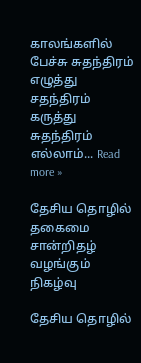காலங்களில் பேச்சு சுதந்திரம் எழுத்து சதந்திரம் கருத்து சுதந்திரம் எல்லாம்... Read more »

தேசிய தொழில் தகைமை சான்றிதழ் வழங்கும் நிகழ்வு

தேசிய தொழில்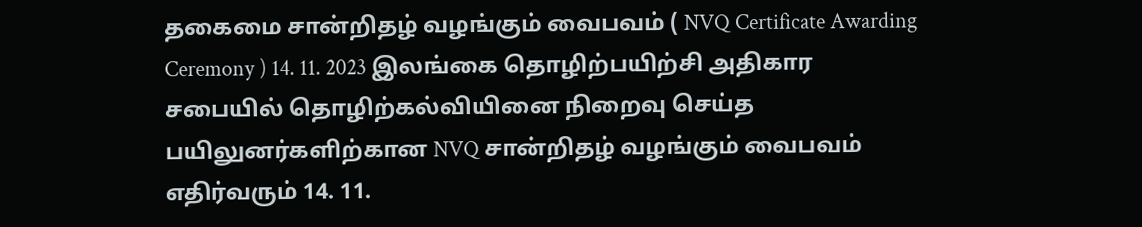தகைமை சான்றிதழ் வழங்கும் வைபவம் ( NVQ Certificate Awarding Ceremony ) 14. 11. 2023 இலங்கை தொழிற்பயிற்சி அதிகார சபையில் தொழிற்கல்வியினை நிறைவு செய்த பயிலுனர்களிற்கான NVQ சான்றிதழ் வழங்கும் வைபவம் எதிர்வரும் 14. 11.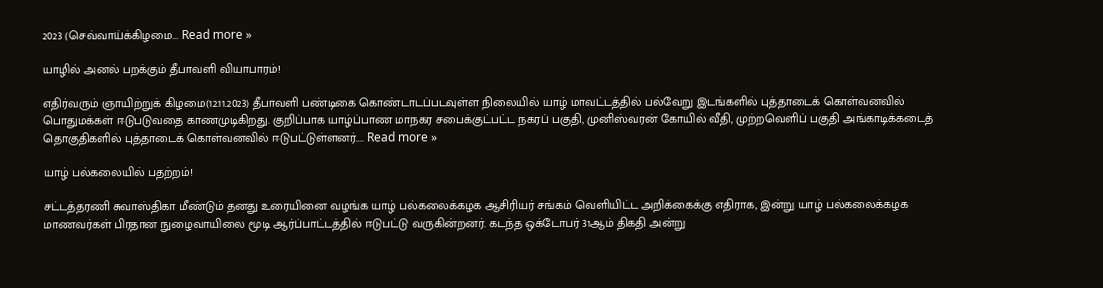2023 (செவ்வாய்க்கிழமை... Read more »

யாழில் அனல் பறக்கும் தீபாவளி வியாபாரம்!

எதிர்வரும் ஞாயிற்றுக் கிழமை(12.11.2023) தீபாவளி பண்டிகை கொண்டாடப்படவுள்ள நிலையில் யாழ் மாவட்டத்தில் பல்வேறு இடங்களில் புத்தாடைக் கொள்வனவில் பொதுமக்கள் ஈடுபடுவதை காணமுடிகிறது. குறிப்பாக யாழ்ப்பாண மாநகர சபைக்குட்பட்ட நகரப் பகுதி, முனிஸ்வரன் கோயில் வீதி, முற்றவெளிப் பகுதி அங்காடிக்கடைத் தொகுதிகளில் புத்தாடைக் கொள்வனவில் ஈடுபட்டுள்ளனர்.... Read more »

யாழ் பல்கலையில் பதற்றம்!

சட்டத்தரணி சுவாஸ்திகா மீண்டும் தனது உரையினை வழங்க யாழ் பல்கலைக்கழக ஆசிரியர் சங்கம் வெளியிட்ட அறிக்கைக்கு எதிராக, இன்று யாழ் பல்கலைக்கழக மாணவர்கள் பிரதான நுழைவாயிலை மூடி ஆர்ப்பாட்டத்தில் ஈடுபட்டு வருகின்றனர். கடந்த ஒக்டோபர் 31ஆம் திகதி அன்று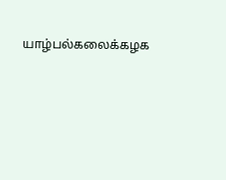யாழ்பல்கலைக்கழக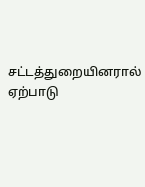சட்டத்துறையினரால் ஏற்பாடு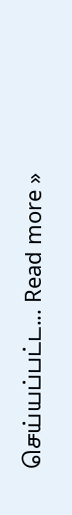செய்யப்பட்ட... Read more »